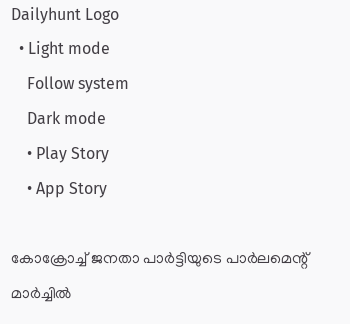Dailyhunt Logo
  • Light mode
    Follow system
    Dark mode
    • Play Story
    • App Story

കോക്രോച്ച്‌ ജനതാ പാര്‍ട്ടിയുടെ പാര്‍ലമെന്റ് മാര്‍ച്ചില്‍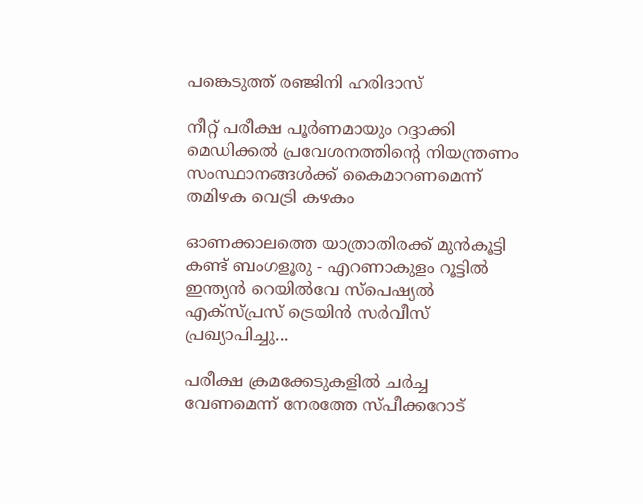പങ്കെടുത്ത് രഞ്ജിനി ഹരിദാസ്

നീറ്റ് പരീക്ഷ പൂർണമായും റദ്ദാക്കി മെഡിക്കല്‍ പ്രവേശനത്തിന്റെ നിയന്ത്രണം സംസ്ഥാനങ്ങള്‍ക്ക് കൈമാറണമെന്ന് തമിഴക വെട്രി കഴകം

ഓണക്കാലത്തെ യാത്രാതിരക്ക് മുൻകൂട്ടി കണ്ട് ബംഗളൂരു - എറണാകുളം റൂട്ടില്‍ ഇന്ത്യൻ റെയില്‍വേ സ്‌പെഷ്യല്‍ എക്‌സ്പ്രസ് ട്രെയിൻ സർവീസ് പ്രഖ്യാപിച്ചു...

പരീക്ഷ ക്രമക്കേടുകളില്‍ ചര്‍ച്ച വേണമെന്ന് നേരത്തേ സ്പീക്കറോട്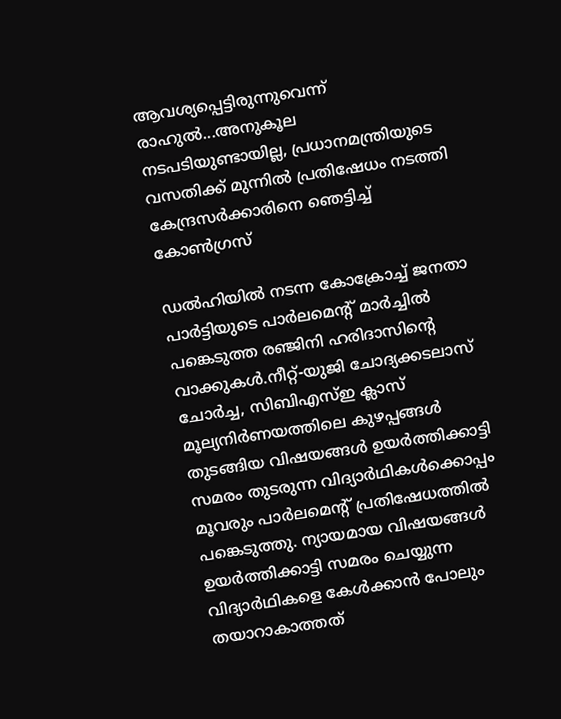ആവശ്യപ്പെട്ടിരുന്നുവെന്ന് രാഹുല്‍...അനുകൂല നടപടിയുണ്ടായില്ല, പ്രധാനമന്ത്രിയുടെ വസതിക്ക് മുന്നില്‍ പ്രതിഷേധം നടത്തി കേന്ദ്രസർക്കാരിനെ ഞെട്ടിച്ച്‌ കോണ്‍ഗ്രസ്

ഡല്‍ഹിയില്‍ നടന്ന കോക്രോച്ച്‌ ജനതാ പാര്‍ട്ടിയുടെ പാര്‍ലമെന്റ് മാര്‍ച്ചില്‍ പങ്കെടുത്ത രഞ്ജിനി ഹരിദാസിന്റെ വാക്കുകള്‍.നീറ്റ്-യുജി ചോദ്യക്കടലാസ് ചോര്‍ച്ച, സിബിഎസ്‌ഇ ക്ലാസ് മൂല്യനിര്‍ണയത്തിലെ കുഴപ്പങ്ങള്‍ തുടങ്ങിയ വിഷയങ്ങള്‍ ഉയര്‍ത്തിക്കാട്ടി സമരം തുടരുന്ന വിദ്യാര്‍ഥികള്‍ക്കൊപ്പം മൂവരും പാര്‍ലമെന്റ് പ്രതിഷേധത്തില്‍ പങ്കെടുത്തു. ന്യായമായ വിഷയങ്ങള്‍ ഉയര്‍ത്തിക്കാട്ടി സമരം ചെയ്യുന്ന വിദ്യാര്‍ഥികളെ കേള്‍ക്കാന്‍ പോലും തയാറാകാത്തത്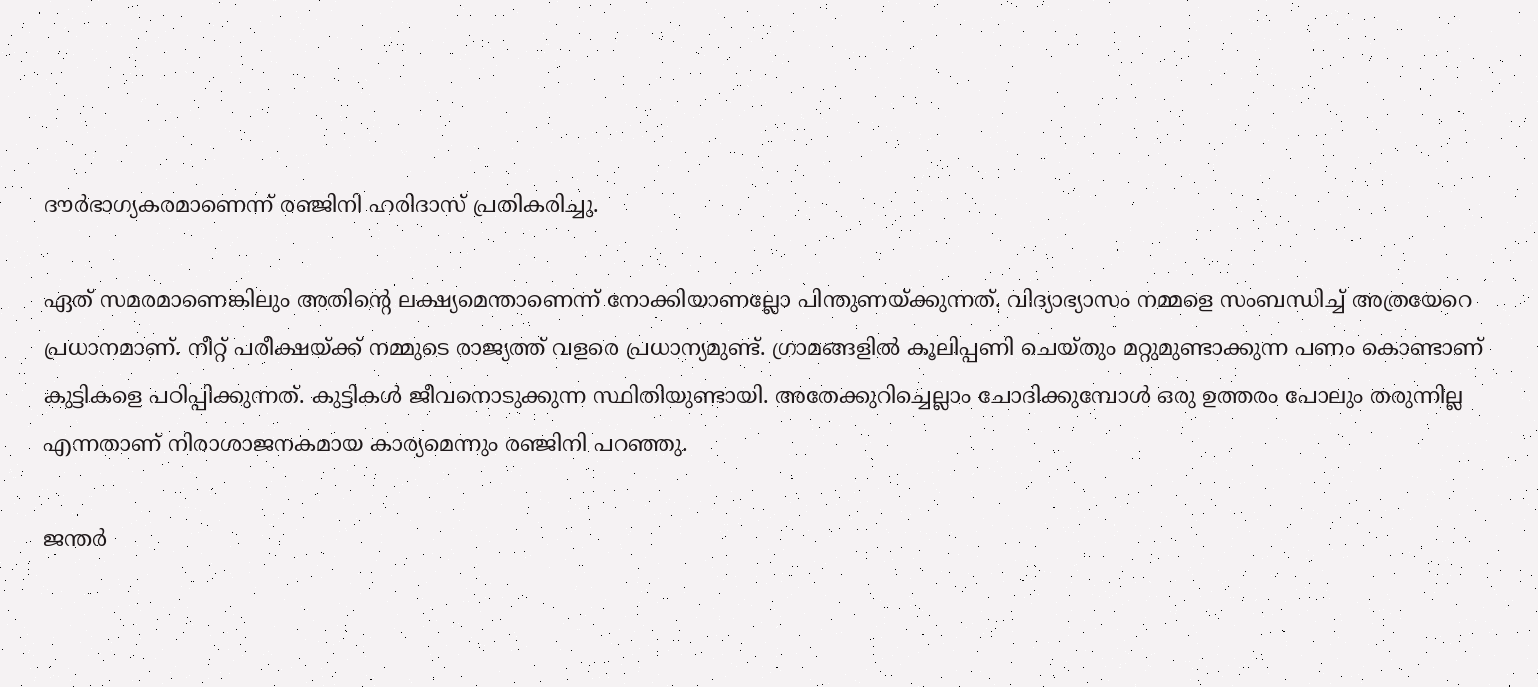ദൗര്‍ഭാഗ്യകരമാണെന്ന് രഞ്ജിനി ഹരിദാസ് പ്രതികരിച്ചു.

ഏത് സമരമാണെങ്കിലും അതിന്റെ ലക്ഷ്യമെന്താണെന്ന് നോക്കിയാണല്ലോ പിന്തുണയ്ക്കുന്നത്. വിദ്യാഭ്യാസം നമ്മളെ സംബന്ധിച്ച്‌ അത്രയേറെ പ്രധാനമാണ്. നീറ്റ് പരീക്ഷയ്ക്ക് നമ്മുടെ രാജ്യത്ത് വളരെ പ്രധാന്യമുണ്ട്. ഗ്രാമങ്ങളില്‍ കൂലിപ്പണി ചെയ്തും മറ്റുമുണ്ടാക്കുന്ന പണം കൊണ്ടാണ് കുട്ടികളെ പഠിപ്പിക്കുന്നത്. കുട്ടികള്‍ ജീവനൊടുക്കുന്ന സ്ഥിതിയുണ്ടായി. അതേക്കുറിച്ചെല്ലാം ചോദിക്കുമ്പോള്‍ ഒരു ഉത്തരം പോലും തരുന്നില്ല എന്നതാണ് നിരാശാജനകമായ കാര്യമെന്നും രഞ്ജിനി പറഞ്ഞു.

ജന്തര്‍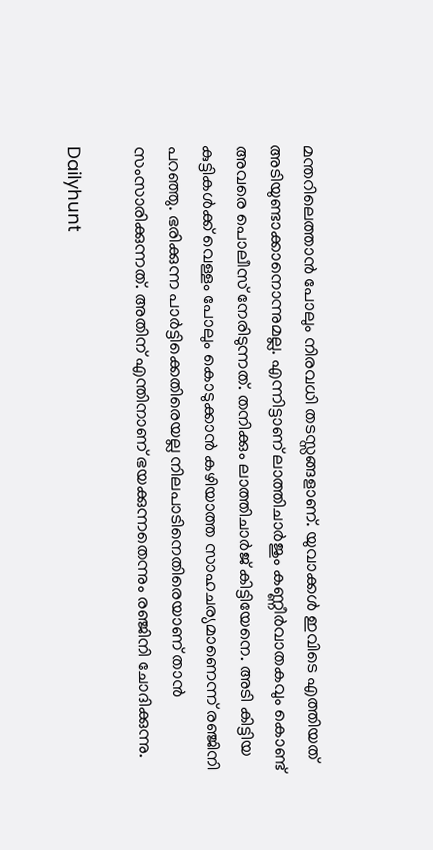മന്തറിലെത്താന്‍ പോലും നിരവധി തടസ്സങ്ങളാണ്. യുവാക്കള്‍ ഇവിടെ എത്തിയത് അടിയുണ്ടാക്കാനൊന്നുമല്ല. എന്നിട്ടാണ് ലാത്തിചാര്‍ജും കണ്ണീര്‍വാതകവും കൊണ്ട് അവരെ പൊലീസ് നേരിടുന്നത്. തനിക്കും ലാത്തിചാര്‍ജ് കിട്ടിയേനെ. അടി കിട്ടിയ കുട്ടികള്‍ക്ക് വെള്ളം പോലും കൊടുക്കാന്‍ കഴിയാത്ത സാഹചര്യമാണെന്ന് രഞ്ജിനി പറഞ്ഞു. ഭരിക്കുന്ന പാര്‍ട്ടിക്കെതിരെയല്ല നിലപാടിനെതിരെയാണ് താന്‍ സംസാരിക്കുന്നത്. അതിന് എന്തിനാണ് ഭയക്കുന്നതെന്നും രഞ്ജിനി ചോദിക്കുന്നു.

Dailyhunt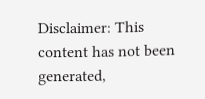Disclaimer: This content has not been generated,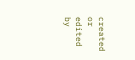created or edited by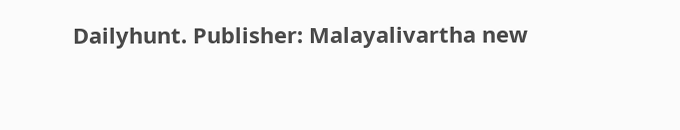Dailyhunt. Publisher: Malayalivartha new